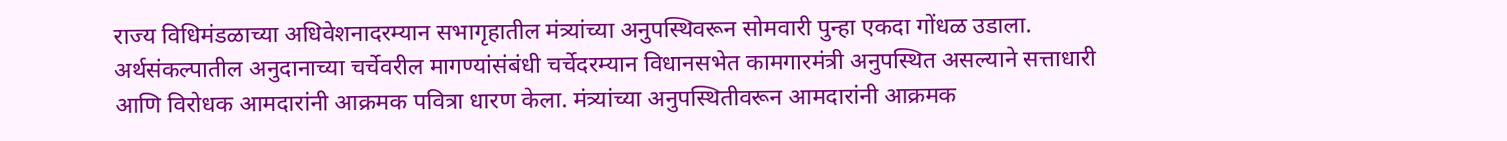राज्य विधिमंडळाच्या अधिवेशनादरम्यान सभागृहातील मंत्र्यांच्या अनुपस्थिवरून सोमवारी पुन्हा एकदा गोंधळ उडाला. अर्थसंकल्पातील अनुदानाच्या चर्चेवरील मागण्यांसंबंधी चर्चेदरम्यान विधानसभेत कामगारमंत्री अनुपस्थित असल्याने सत्ताधारी आणि विरोधक आमदारांनी आक्रमक पवित्रा धारण केला. मंत्र्यांच्या अनुपस्थितीवरून आमदारांनी आक्रमक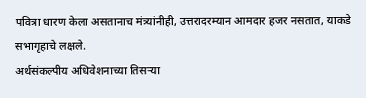पवित्रा धारण केला असतानाच मंत्र्यांनीही, उत्तरादरम्यान आमदार हजर नसतात, याकडे सभागृहाचे लक्षले.
अर्थसंकल्पीय अधिवेशनाच्या तिसऱ्या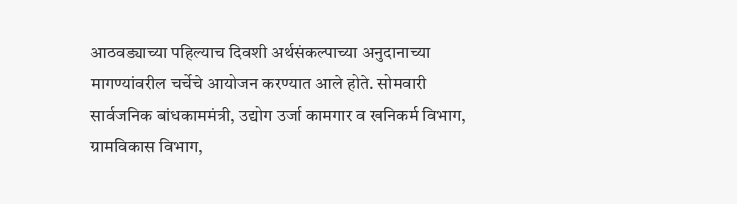आठवड्याच्या पहिल्याच दिवशी अर्थसंकल्पाच्या अनुदानाच्या मागण्यांवरील चर्चेचे आयोजन करण्यात आले होते. सोमवारी सार्वजनिक बांधकाममंत्री, उद्योग उर्जा कामगार व खनिकर्म विभाग, ग्रामविकास विभाग,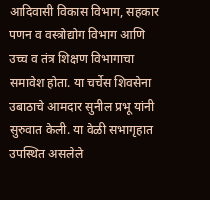आदिवासी विकास विभाग, सहकार पणन व वस्त्रोद्योग विभाग आणि उच्च व तंत्र शिक्षण विभागाचा समावेश होता. या चर्चेस शिवसेना उबाठाचे आमदार सुनील प्रभू यांनी सुरुवात केली. या वेळी सभागृहात उपस्थित असलेले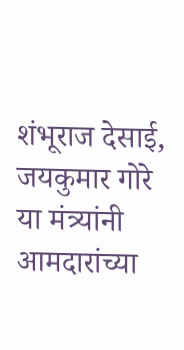शंभूराज देसाई, जयकुमार गोरे या मंत्र्यांनी आमदारांच्या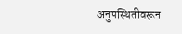अनुपस्थितीवरून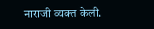नाराजी व्यक्त केली.